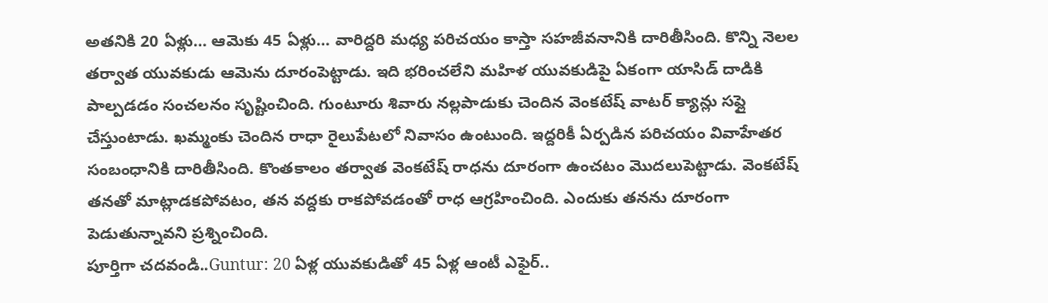అతనికి 20 ఏళ్లు… ఆమెకు 45 ఏళ్లు… వారిద్దరి మధ్య పరిచయం కాస్తా సహజీవనానికి దారితీసింది. కొన్ని నెలల తర్వాత యువకుడు ఆమెను దూరంపెట్టాడు. ఇది భరించలేని మహిళ యువకుడిపై ఏకంగా యాసిడ్ దాడికి పాల్పడడం సంచలనం సృష్టించింది. గుంటూరు శివారు నల్లపాడుకు చెందిన వెంకటేష్ వాటర్ క్యాన్లు సప్లై చేస్తుంటాడు. ఖమ్మంకు చెందిన రాధా రైలుపేటలో నివాసం ఉంటుంది. ఇద్దరికీ ఏర్పడిన పరిచయం వివాహేతర సంబంధానికి దారితీసింది. కొంతకాలం తర్వాత వెంకటేష్ రాధను దూరంగా ఉంచటం మొదలుపెట్టాడు. వెంకటేష్ తనతో మాట్లాడకపోవటం, తన వద్దకు రాకపోవడంతో రాధ ఆగ్రహించింది. ఎందుకు తనను దూరంగా పెడుతున్నావని ప్రశ్నించింది.
పూర్తిగా చదవండి..Guntur: 20 ఏళ్ల యువకుడితో 45 ఏళ్ల ఆంటీ ఎఫైర్..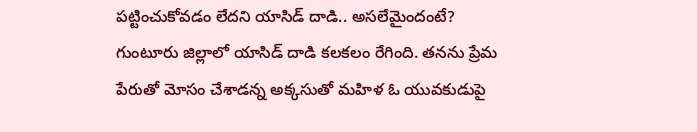పట్టించుకోవడం లేదని యాసిడ్ దాడి.. అసలేమైందంటే?
గుంటూరు జిల్లాలో యాసిడ్ దాడి కలకలం రేగింది. తనను ప్రేమ పేరుతో మోసం చేశాడన్న అక్కసుతో మహిళ ఓ యువకుడుపై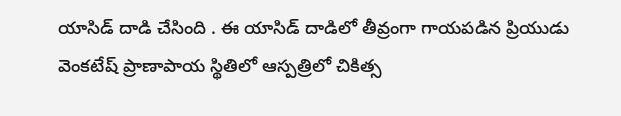యాసిడ్ దాడి చేసింది . ఈ యాసిడ్ దాడిలో తీవ్రంగా గాయపడిన ప్రియుడు వెంకటేష్ ప్రాణాపాయ స్థితిలో ఆస్పత్రిలో చికిత్స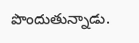పొందుతున్నాడు.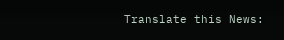Translate this News: